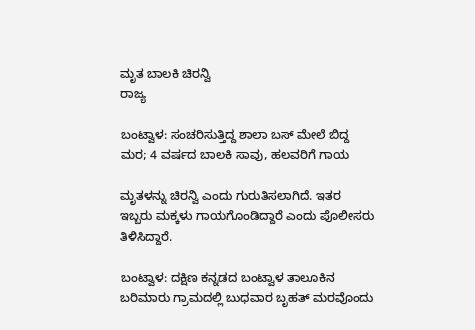ಮೃತ ಬಾಲಕಿ ಚಿರನ್ವಿ
ರಾಜ್ಯ

ಬಂಟ್ವಾಳ: ಸಂಚರಿಸುತ್ತಿದ್ದ ಶಾಲಾ ಬಸ್ ಮೇಲೆ ಬಿದ್ದ ಮರ; 4 ವರ್ಷದ ಬಾಲಕಿ ಸಾವು, ಹಲವರಿಗೆ ಗಾಯ

ಮೃತಳನ್ನು ಚಿರನ್ವಿ ಎಂದು ಗುರುತಿಸಲಾಗಿದೆ. ಇತರ ಇಬ್ಬರು ಮಕ್ಕಳು ಗಾಯಗೊಂಡಿದ್ದಾರೆ ಎಂದು ಪೊಲೀಸರು ತಿಳಿಸಿದ್ದಾರೆ.

ಬಂಟ್ವಾಳ: ದಕ್ಷಿಣ ಕನ್ನಡದ ಬಂಟ್ವಾಳ ತಾಲೂಕಿನ ಬರಿಮಾರು ಗ್ರಾಮದಲ್ಲಿ ಬುಧವಾರ ಬೃಹತ್ ಮರವೊಂದು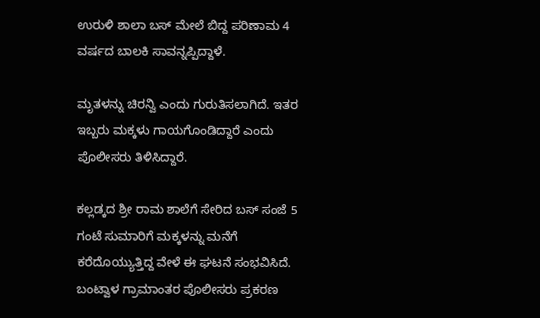ಉರುಳಿ ಶಾಲಾ ಬಸ್ ಮೇಲೆ ಬಿದ್ದ ಪರಿಣಾಮ 4 ವರ್ಷದ ಬಾಲಕಿ ಸಾವನ್ನಪ್ಪಿದ್ದಾಳೆ.

ಮೃತಳನ್ನು ಚಿರನ್ವಿ ಎಂದು ಗುರುತಿಸಲಾಗಿದೆ. ಇತರ ಇಬ್ಬರು ಮಕ್ಕಳು ಗಾಯಗೊಂಡಿದ್ದಾರೆ ಎಂದು ಪೊಲೀಸರು ತಿಳಿಸಿದ್ದಾರೆ.

ಕಲ್ಲಡ್ಕದ ಶ್ರೀ ರಾಮ ಶಾಲೆಗೆ ಸೇರಿದ ಬಸ್ ಸಂಜೆ 5 ಗಂಟೆ ಸುಮಾರಿಗೆ ಮಕ್ಕಳನ್ನು ಮನೆಗೆ ಕರೆದೊಯ್ಯುತ್ತಿದ್ದ ವೇಳೆ ಈ ಘಟನೆ ಸಂಭವಿಸಿದೆ. ಬಂಟ್ವಾಳ ಗ್ರಾಮಾಂತರ ಪೊಲೀಸರು ಪ್ರಕರಣ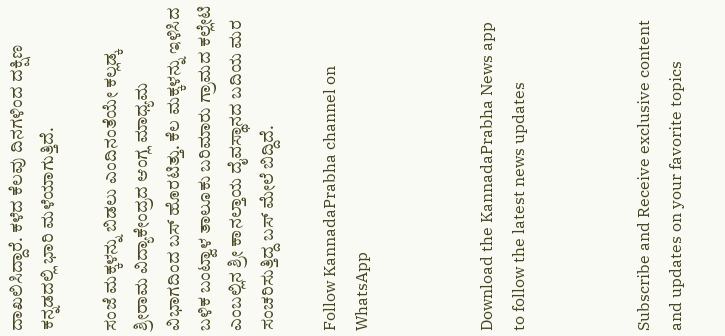ದಾಖಲಿಸಿದ್ದಾರೆ. ಕಳೆದ ಕೆಲವು ದಿನಗಳಿಂದ ದಕ್ಷಿಣ ಕನ್ನಡದಲ್ಲಿ ಭಾರಿ ಮಳೆಯಾಗುತ್ತಿದೆ.

ಸಂಜೆ ಮಕ್ಕಳನ್ನು ಬಿಡಲು ಎಂದಿನಂತೆಯೇ ಕಲ್ಲಡ್ಕ ಶ್ರೀರಾಮ ವಿದ್ಯಾಕೇಂದ್ರದ ಆಂಗ್ಲ ಮಾಧ್ಯಮ ವಿಭಾಗದಿಂದ ಬಸ್ ಹೊರಟಿತ್ತು. ಕೆಲ ಮಕ್ಕಳನ್ನು ಇಳಿಸಿದ ಬಳಿಕ ಬಂಟ್ವಾಳ ತಾಲೂಕು ಬರಿಮಾರು ಗ್ರಾಮದ ಕಲ್ಲೇಟಿ ಎಂಬಲ್ಲಿನ ಶ್ರೀ ಕಾನಲ್ತಾಯ ದೈವಸ್ಥಾನದ ಬದಿಯ ಮರ ಸಂಚರಿಸುತ್ತಿದ್ದ ಬಸ್ ಮೇಲೆ ಬಿದ್ದಿದೆ.

Follow KannadaPrabha channel on WhatsApp



Download the KannadaPrabha News app to follow the latest news updates



Subscribe and Receive exclusive content and updates on your favorite topics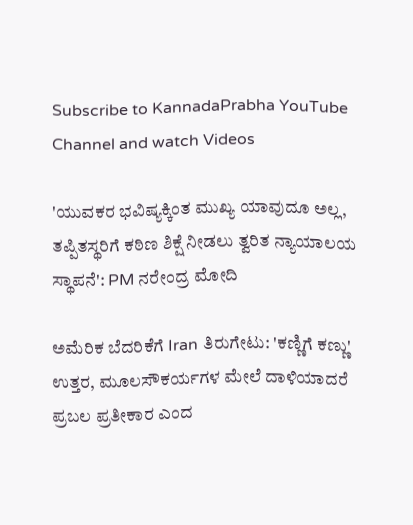Subscribe to KannadaPrabha YouTube Channel and watch Videos

'ಯುವಕರ ಭವಿಷ್ಯಕ್ಕಿಂತ ಮುಖ್ಯ ಯಾವುದೂ ಅಲ್ಲ, ತಪ್ಪಿತಸ್ಥರಿಗೆ ಕಠಿಣ ಶಿಕ್ಷೆ ನೀಡಲು ತ್ವರಿತ ನ್ಯಾಯಾಲಯ ಸ್ಥಾಪನೆ': PM ನರೇಂದ್ರ ಮೋದಿ

ಅಮೆರಿಕ ಬೆದರಿಕೆಗೆ Iran ತಿರುಗೇಟು: 'ಕಣ್ಣಿಗೆ ಕಣ್ಣು' ಉತ್ತರ, ಮೂಲಸೌಕರ್ಯಗಳ ಮೇಲೆ ದಾಳಿಯಾದರೆ ಪ್ರಬಲ ಪ್ರತೀಕಾರ ಎಂದ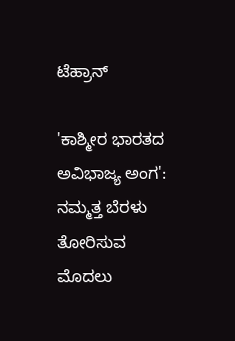ಟೆಹ್ರಾನ್

'ಕಾಶ್ಮೀರ ಭಾರತದ ಅವಿಭಾಜ್ಯ ಅಂಗ': ನಮ್ಮತ್ತ ಬೆರಳು ತೋರಿಸುವ ಮೊದಲು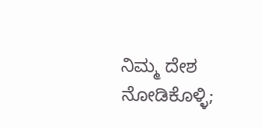ನಿಮ್ಮ ದೇಶ ನೋಡಿಕೊಳ್ಳಿ;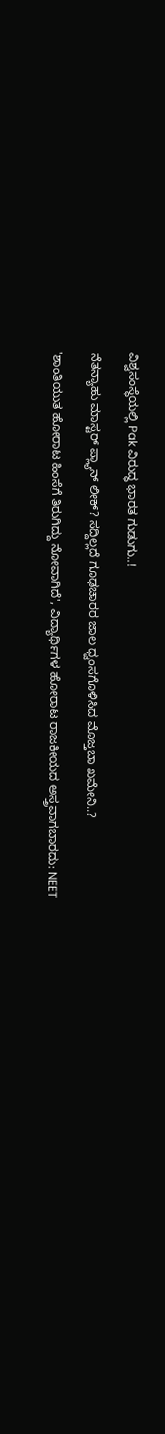ವಿಶ್ವಸಂಸ್ಥೆಯಲ್ಲಿ Pak ವಿರುದ್ಧ ಭಾರತ ಗುಡುಗು..!

ನೆತನ್ಯಾಹು ಮಾಸ್ಟರ್ ಪ್ಲ್ಯಾನ್ ಲೀಕ್? ಸದ್ದಿಲ್ಲದೆ ಗೂಢಚಾರರ ಜಾಲ ಧ್ವಂಸಗೊಳಿಸಿದ ಮೊಜ್ತಬಾ ಖಮೇನಿ..?

'ಶಾಂತಿಯುತ ಹೋರಾಟ ಹಿಂಸೆಗೆ ತಿರುಗಿದ್ದು ನೋವಾಗಿದೆ', ವಿದ್ಯಾರ್ಥಿಗಳ ಹೋರಾಟ ರಾಜಕೀಯದ ಅಸ್ತ್ರವಾಗಬಾರದು: NEET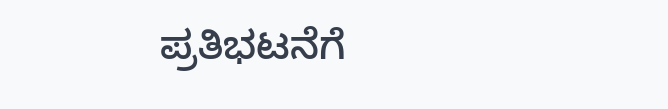ಪ್ರತಿಭಟನೆಗೆ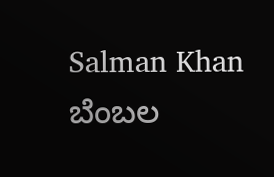Salman Khan ಬೆಂಬಲ